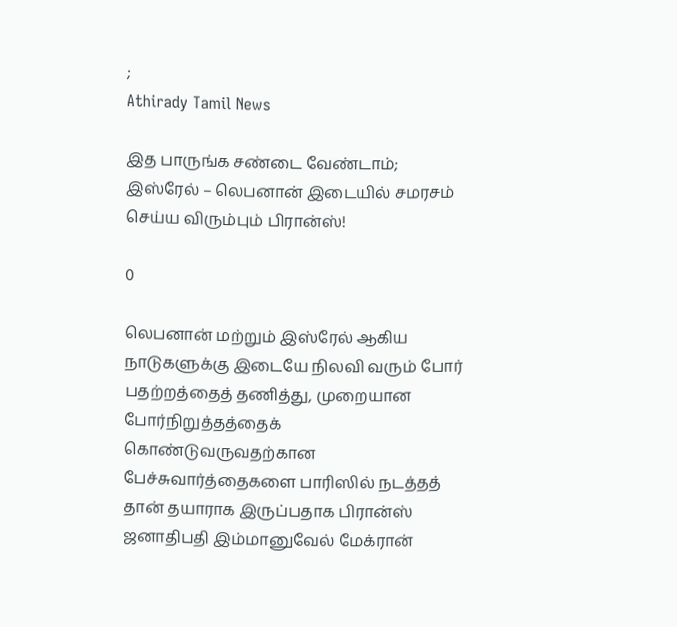;
Athirady Tamil News

இத பாருங்க சண்டை வேண்டாம்; இஸ்ரேல் – லெபனான் இடையில் சமரசம் செய்ய விரும்பும் பிரான்ஸ்!

0

லெபனான் மற்றும் இஸ்ரேல் ஆகிய நாடுகளுக்கு இடையே நிலவி வரும் போர் பதற்றத்தைத் தணித்து, முறையான போர்நிறுத்தத்தைக் கொண்டுவருவதற்கான பேச்சுவார்த்தைகளை பாரிஸில் நடத்தத் தான் தயாராக இருப்பதாக பிரான்ஸ் ஜனாதிபதி இம்மானுவேல் மேக்ரான்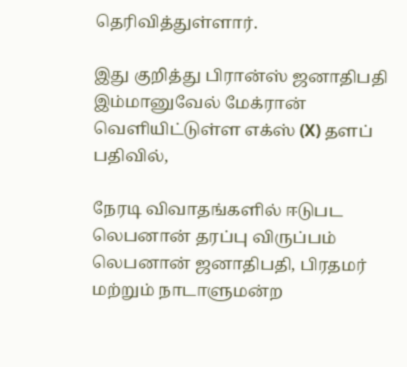தெரிவித்துள்ளார்.

இது குறித்து பிரான்ஸ் ஜனாதிபதி இம்மானுவேல் மேக்ரான் வெளியிட்டுள்ள எக்ஸ் (X) தளப் பதிவில்,

நேரடி விவாதங்களில் ஈடுபட லெபனான் தரப்பு விருப்பம்
லெபனான் ஜனாதிபதி, பிரதமர் மற்றும் நாடாளுமன்ற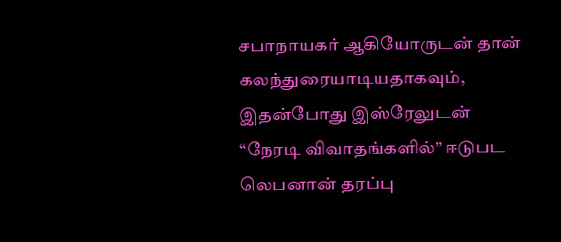சபாநாயகர் ஆகியோருடன் தான் கலந்துரையாடியதாகவும், இதன்போது இஸ்ரேலுடன் “நேரடி விவாதங்களில்” ஈடுபட லெபனான் தரப்பு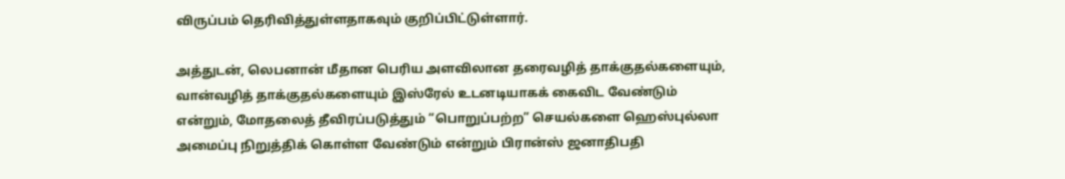விருப்பம் தெரிவித்துள்ளதாகவும் குறிப்பிட்டுள்ளார்.

அத்துடன், லெபனான் மீதான பெரிய அளவிலான தரைவழித் தாக்குதல்களையும், வான்வழித் தாக்குதல்களையும் இஸ்ரேல் உடனடியாகக் கைவிட வேண்டும் என்றும், மோதலைத் தீவிரப்படுத்தும் “பொறுப்பற்ற” செயல்களை ஹெஸ்புல்லா அமைப்பு நிறுத்திக் கொள்ள வேண்டும் என்றும் பிரான்ஸ் ஜனாதிபதி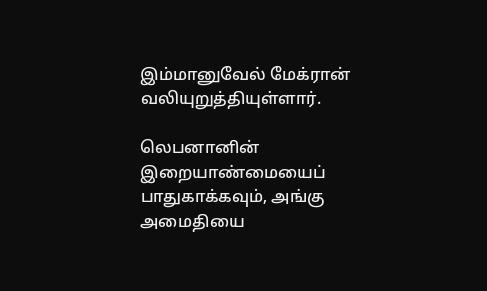இம்மானுவேல் மேக்ரான் வலியுறுத்தியுள்ளார்.

லெபனானின் இறையாண்மையைப் பாதுகாக்கவும், அங்கு அமைதியை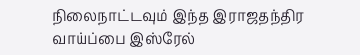நிலைநாட்டவும் இந்த இராஜதந்திர வாய்ப்பை இஸ்ரேல்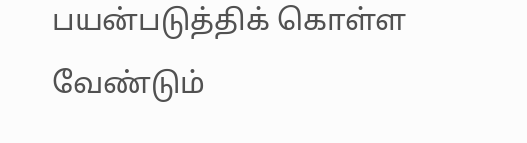பயன்படுத்திக் கொள்ள வேண்டும்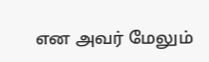என அவர் மேலும்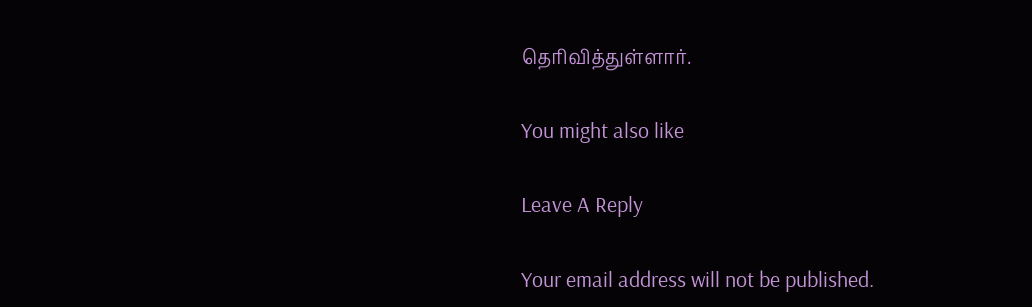தெரிவித்துள்ளார்.

You might also like

Leave A Reply

Your email address will not be published.